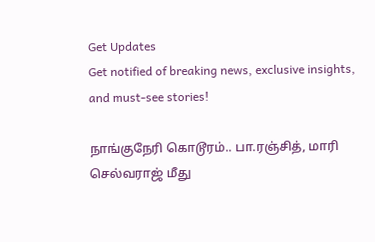Get Updates
Get notified of breaking news, exclusive insights, and must-see stories!

நாங்குநேரி கொடூரம்.. பா.ரஞ்சித், மாரி செல்வராஜ் மீது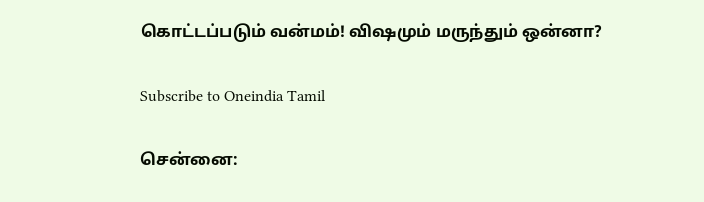கொட்டப்படும் வன்மம்! விஷமும் மருந்தும் ஒன்னா?

Subscribe to Oneindia Tamil

சென்னை: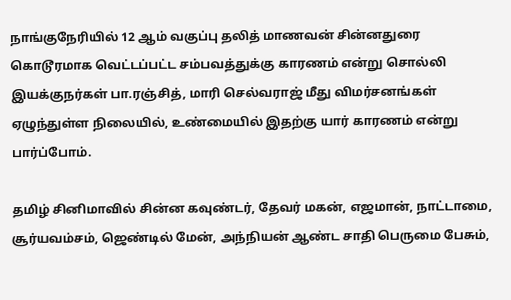நாங்குநேரியில் 12 ஆம் வகுப்பு தலித் மாணவன் சின்னதுரை கொடூரமாக வெட்டப்பட்ட சம்பவத்துக்கு காரணம் என்று சொல்லி இயக்குநர்கள் பா.ரஞ்சித், மாரி செல்வராஜ் மீது விமர்சனங்கள் ஏழுந்துள்ள நிலையில், உண்மையில் இதற்கு யார் காரணம் என்று பார்ப்போம்.

தமிழ் சினிமாவில் சின்ன கவுண்டர், தேவர் மகன், எஜமான், நாட்டாமை, சூர்யவம்சம், ஜெண்டில் மேன், அந்நியன் ஆண்ட சாதி பெருமை பேசும்,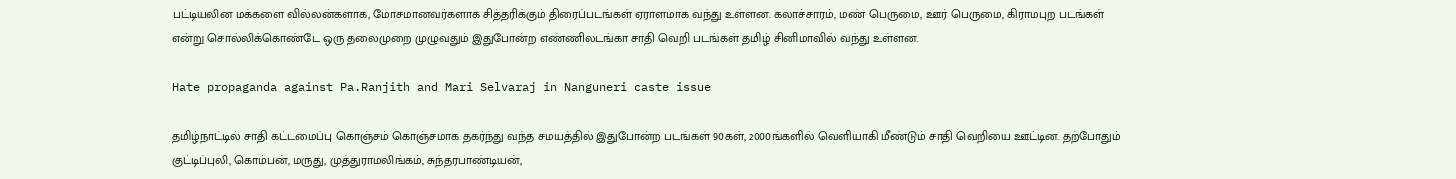பட்டியலின மக்களை வில்லன்களாக, மோசமானவர்களாக சித்தரிக்கும் திரைப்படங்கள் ஏராளமாக வந்து உள்ளன. கலாச்சாரம், மண் பெருமை, ஊர் பெருமை, கிராமபுற படங்கள் என்று சொல்லிக்கொண்டே ஒரு தலைமுறை முழுவதும் இதுபோன்ற எண்ணிலடங்கா சாதி வெறி படங்கள் தமிழ் சினிமாவில் வந்து உள்ளன.

Hate propaganda against Pa.Ranjith and Mari Selvaraj in Nanguneri caste issue

தமிழ்நாட்டில் சாதி கட்டமைப்பு கொஞ்சம் கொஞ்சமாக தகர்ந்து வந்த சமயத்தில் இதுபோன்ற படங்கள் 90கள், 2000ங்களில் வெளியாகி மீண்டும் சாதி வெறியை ஊட்டின. தற்போதும் குட்டிப்புலி, கொம்பன், மருது, முத்துராமலிங்கம், சுந்தரபாண்டியன்,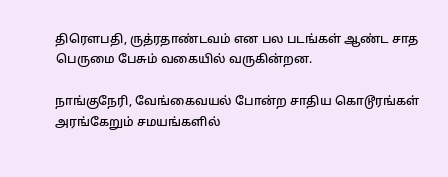திரௌபதி, ருத்ரதாண்டவம் என பல படங்கள் ஆண்ட சாத பெருமை பேசும் வகையில் வருகின்றன.

நாங்குநேரி, வேங்கைவயல் போன்ற சாதிய கொடூரங்கள் அரங்கேறும் சமயங்களில்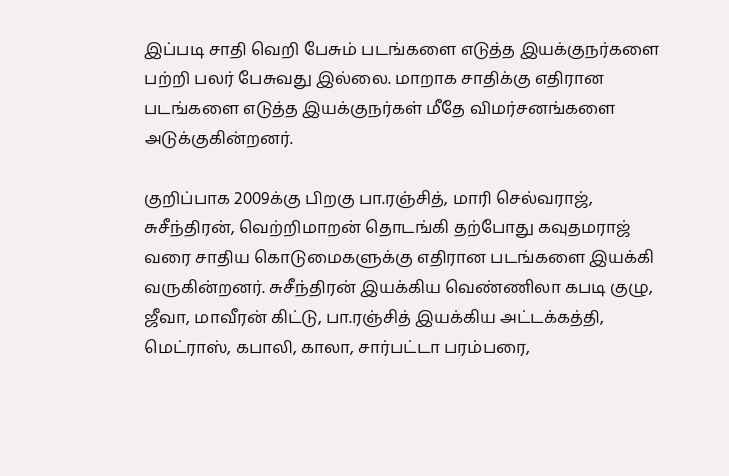இப்படி சாதி வெறி பேசும் படங்களை எடுத்த இயக்குநர்களை பற்றி பலர் பேசுவது இல்லை. மாறாக சாதிக்கு எதிரான படங்களை எடுத்த இயக்குநர்கள் மீதே விமர்சனங்களை அடுக்குகின்றனர்.

குறிப்பாக 2009க்கு பிறகு பா.ரஞ்சித், மாரி செல்வராஜ், சுசீந்திரன், வெற்றிமாறன் தொடங்கி தற்போது கவுதமராஜ் வரை சாதிய கொடுமைகளுக்கு எதிரான படங்களை இயக்கி வருகின்றனர். சுசீந்திரன் இயக்கிய வெண்ணிலா கபடி குழு, ஜீவா, மாவீரன் கிட்டு, பா.ரஞ்சித் இயக்கிய அட்டக்கத்தி, மெட்ராஸ், கபாலி, காலா, சார்பட்டா பரம்பரை,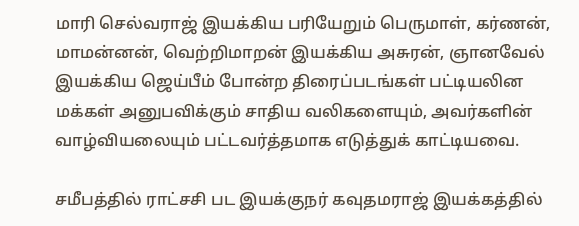மாரி செல்வராஜ் இயக்கிய பரியேறும் பெருமாள், கர்ணன், மாமன்னன், வெற்றிமாறன் இயக்கிய அசுரன், ஞானவேல் இயக்கிய ஜெய்பீம் போன்ற திரைப்படங்கள் பட்டியலின மக்கள் அனுபவிக்கும் சாதிய வலிகளையும், அவர்களின் வாழ்வியலையும் பட்டவர்த்தமாக எடுத்துக் காட்டியவை.

சமீபத்தில் ராட்சசி பட இயக்குநர் கவுதமராஜ் இயக்கத்தில்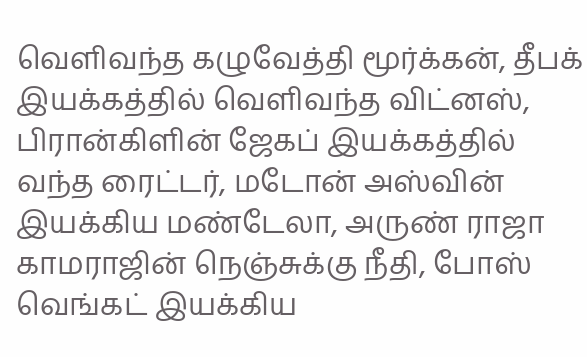வெளிவந்த கழுவேத்தி மூர்க்கன், தீபக் இயக்கத்தில் வெளிவந்த விட்னஸ், பிரான்கிளின் ஜேகப் இயக்கத்தில் வந்த ரைட்டர், மடோன் அஸ்வின் இயக்கிய மண்டேலா, அருண் ராஜா காமராஜின் நெஞ்சுக்கு நீதி, போஸ் வெங்கட் இயக்கிய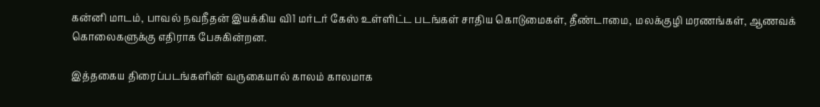கன்னி மாடம், பாவல் நவநீதன் இயக்கிய வி1 மர்டர் கேஸ் உள்ளிட்ட படங்கள் சாதிய கொடுமைகள், தீண்டாமை, மலக்குழி மரணங்கள், ஆணவக் கொலைகளுக்கு எதிராக பேசுகின்றன.

இத்தகைய திரைப்படங்களின் வருகையால் காலம் காலமாக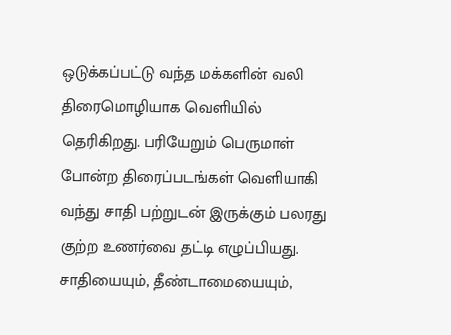ஒடுக்கப்பட்டு வந்த மக்களின் வலி திரைமொழியாக வெளியில் தெரிகிறது. பரியேறும் பெருமாள் போன்ற திரைப்படங்கள் வெளியாகி வந்து சாதி பற்றுடன் இருக்கும் பலரது குற்ற உணர்வை தட்டி எழுப்பியது.
சாதியையும், தீண்டாமையையும்,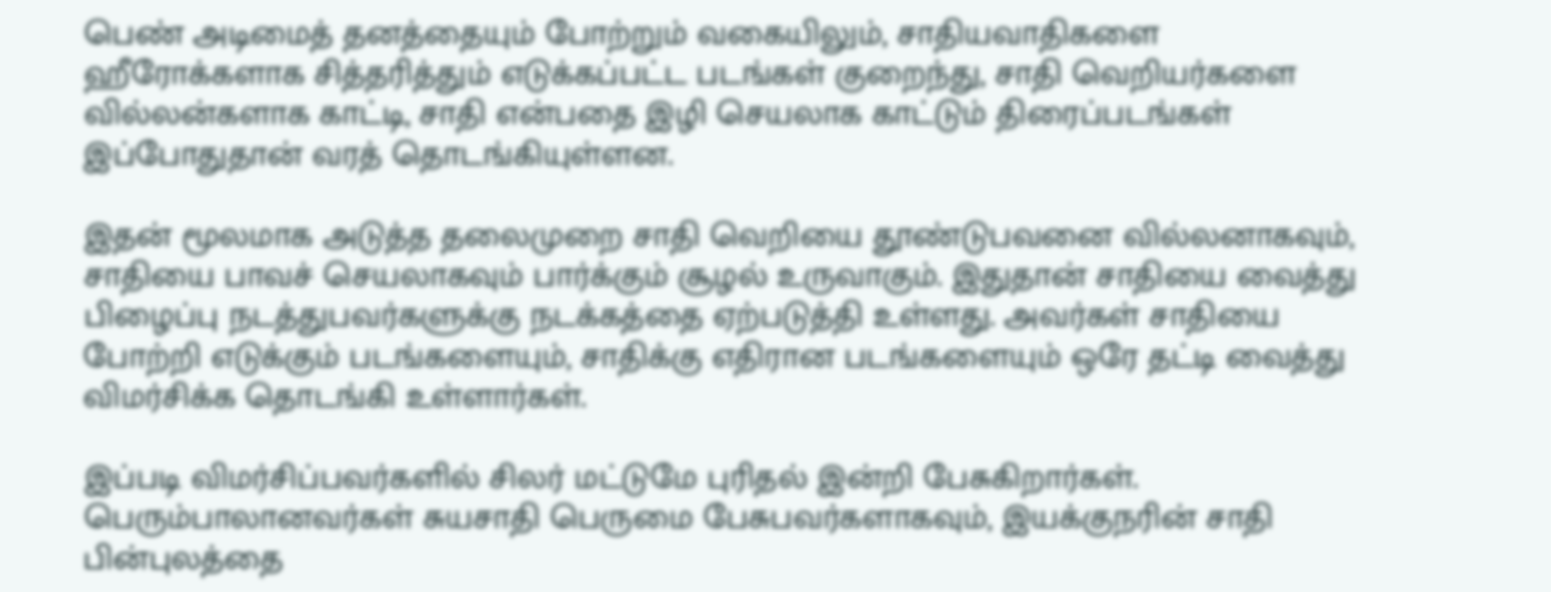பெண் அடிமைத் தனத்தையும் போற்றும் வகையிலும், சாதியவாதிகளை ஹீரோக்களாக சித்தரித்தும் எடுக்கப்பட்ட படங்கள் குறைந்து, சாதி வெறியர்களை வில்லன்களாக காட்டி, சாதி என்பதை இழி செயலாக காட்டும் திரைப்படங்கள் இப்போதுதான் வரத் தொடங்கியுள்ளன.

இதன் மூலமாக அடுத்த தலைமுறை சாதி வெறியை தூண்டுபவனை வில்லனாகவும், சாதியை பாவச் செயலாகவும் பார்க்கும் சூழல் உருவாகும். இதுதான் சாதியை வைத்து பிழைப்பு நடத்துபவர்களுக்கு நடக்கத்தை ஏற்படுத்தி உள்ளது. அவர்கள் சாதியை போற்றி எடுக்கும் படங்களையும், சாதிக்கு எதிரான படங்களையும் ஒரே தட்டி வைத்து விமர்சிக்க தொடங்கி உள்ளார்கள்.

இப்படி விமர்சிப்பவர்களில் சிலர் மட்டுமே புரிதல் இன்றி பேசுகிறார்கள். பெரும்பாலானவர்கள் சுயசாதி பெருமை பேசுபவர்களாகவும், இயக்குநரின் சாதி பின்புலத்தை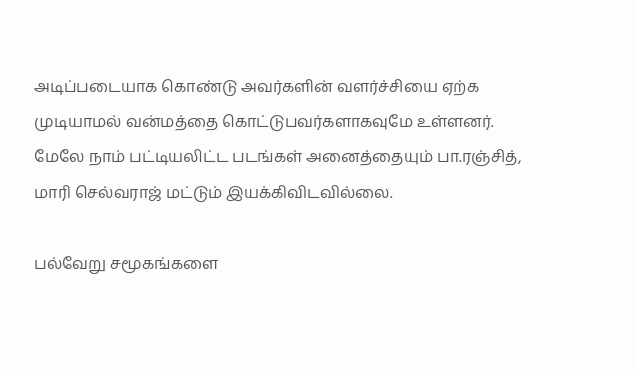அடிப்படையாக கொண்டு அவர்களின் வளர்ச்சியை ஏற்க முடியாமல் வன்மத்தை கொட்டுபவர்களாகவுமே உள்ளனர். மேலே நாம் பட்டியலிட்ட படங்கள் அனைத்தையும் பா.ரஞ்சித், மாரி செல்வராஜ் மட்டும் இயக்கிவிடவில்லை.

பல்வேறு சமூகங்களை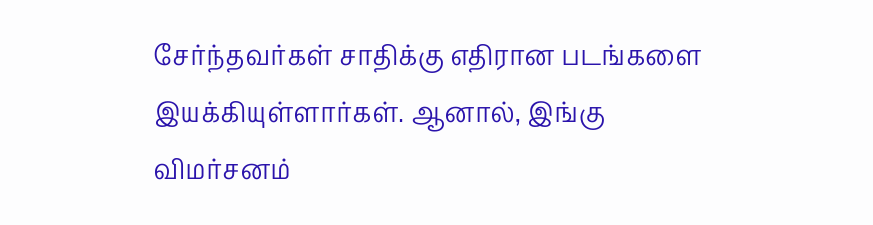சேர்ந்தவர்கள் சாதிக்கு எதிரான படங்களை இயக்கியுள்ளார்கள். ஆனால், இங்கு விமர்சனம்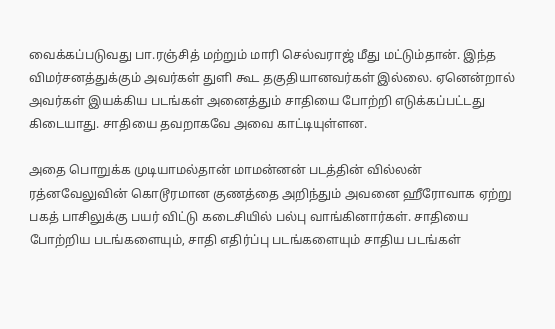வைக்கப்படுவது பா.ரஞ்சித் மற்றும் மாரி செல்வராஜ் மீது மட்டும்தான். இந்த விமர்சனத்துக்கும் அவர்கள் துளி கூட தகுதியானவர்கள் இல்லை. ஏனென்றால் அவர்கள் இயக்கிய படங்கள் அனைத்தும் சாதியை போற்றி எடுக்கப்பட்டது கிடையாது. சாதியை தவறாகவே அவை காட்டியுள்ளன.

அதை பொறுக்க முடியாமல்தான் மாமன்னன் படத்தின் வில்லன் ரத்னவேலுவின் கொடூரமான குணத்தை அறிந்தும் அவனை ஹீரோவாக ஏற்று பகத் பாசிலுக்கு பயர் விட்டு கடைசியில் பல்பு வாங்கினார்கள். சாதியை போற்றிய படங்களையும், சாதி எதிர்ப்பு படங்களையும் சாதிய படங்கள்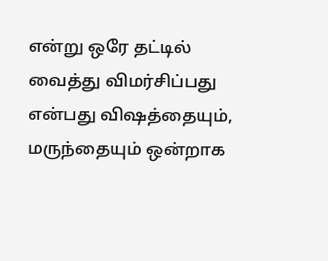என்று ஒரே தட்டில் வைத்து விமர்சிப்பது என்பது விஷத்தையும், மருந்தையும் ஒன்றாக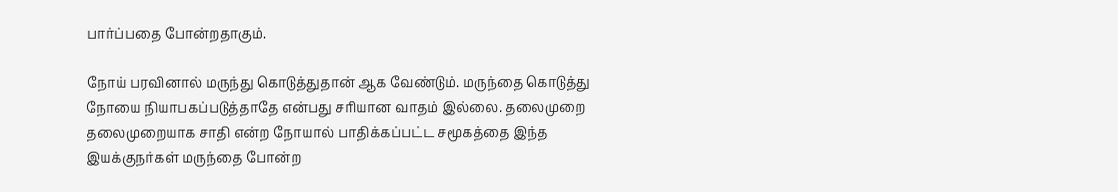பார்ப்பதை போன்றதாகும்.

நோய் பரவினால் மருந்து கொடுத்துதான் ஆக வேண்டும். மருந்தை கொடுத்து நோயை நியாபகப்படுத்தாதே என்பது சரியான வாதம் இல்லை. தலைமுறை தலைமுறையாக சாதி என்ற நோயால் பாதிக்கப்பட்ட சமூகத்தை இந்த இயக்குநர்கள் மருந்தை போன்ற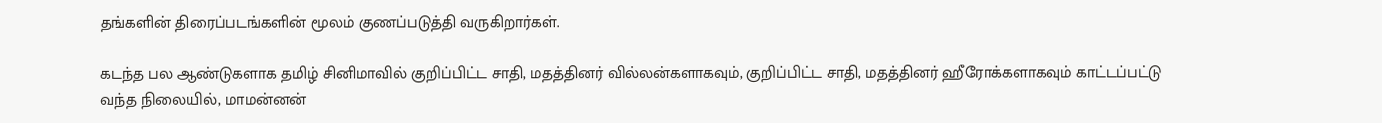தங்களின் திரைப்படங்களின் மூலம் குணப்படுத்தி வருகிறார்கள்.

கடந்த பல ஆண்டுகளாக தமிழ் சினிமாவில் குறிப்பிட்ட சாதி, மதத்தினர் வில்லன்களாகவும், குறிப்பிட்ட சாதி, மதத்தினர் ஹீரோக்களாகவும் காட்டப்பட்டு வந்த நிலையில், மாமன்னன்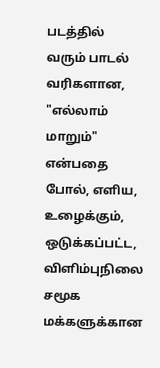படத்தில் வரும் பாடல் வரிகளான, "எல்லாம் மாறும்" என்பதை போல், எளிய, உழைக்கும், ஒடுக்கப்பட்ட, விளிம்புநிலை சமூக மக்களுக்கான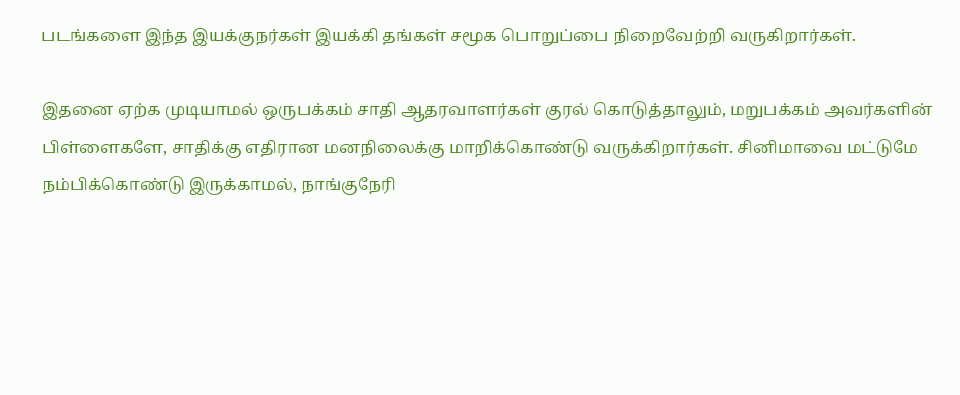படங்களை இந்த இயக்குநர்கள் இயக்கி தங்கள் சமூக பொறுப்பை நிறைவேற்றி வருகிறார்கள்.

இதனை ஏற்க முடியாமல் ஒருபக்கம் சாதி ஆதரவாளர்கள் குரல் கொடுத்தாலும், மறுபக்கம் அவர்களின் பிள்ளைகளே, சாதிக்கு எதிரான மனநிலைக்கு மாறிக்கொண்டு வருக்கிறார்கள். சினிமாவை மட்டுமே நம்பிக்கொண்டு இருக்காமல், நாங்குநேரி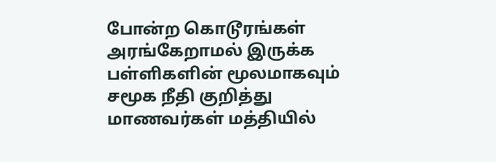போன்ற கொடூரங்கள் அரங்கேறாமல் இருக்க பள்ளிகளின் மூலமாகவும் சமூக நீதி குறித்து மாணவர்கள் மத்தியில்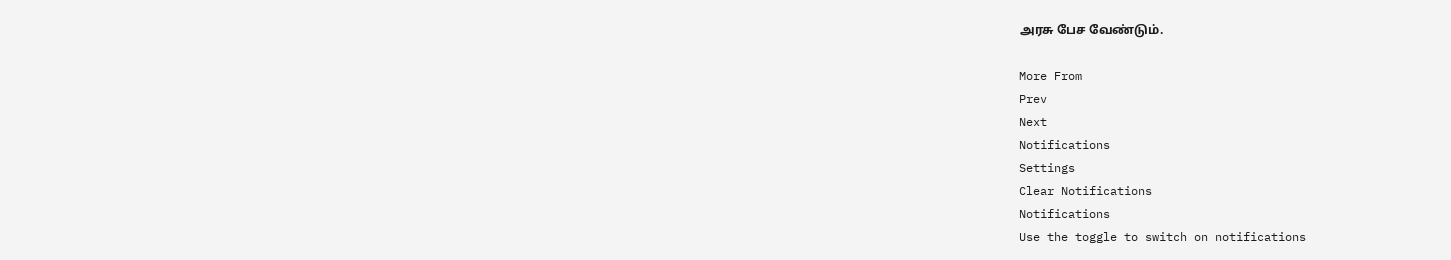அரசு பேச வேண்டும்.

More From
Prev
Next
Notifications
Settings
Clear Notifications
Notifications
Use the toggle to switch on notifications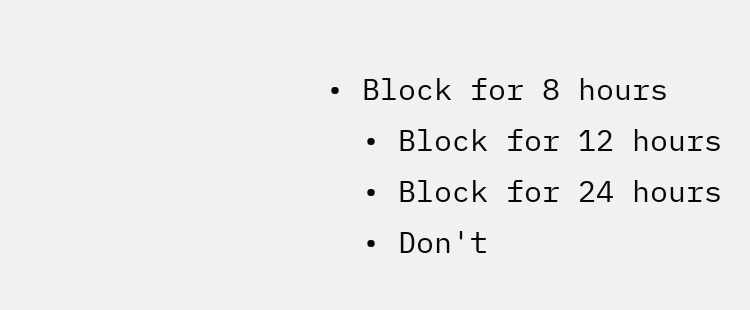• Block for 8 hours
  • Block for 12 hours
  • Block for 24 hours
  • Don't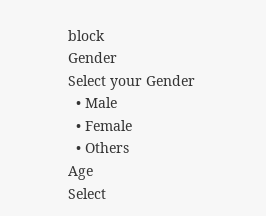block
Gender
Select your Gender
  • Male
  • Female
  • Others
Age
Select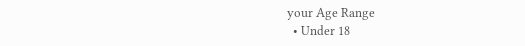your Age Range
  • Under 18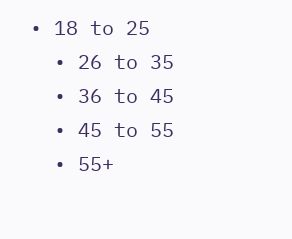• 18 to 25
  • 26 to 35
  • 36 to 45
  • 45 to 55
  • 55+